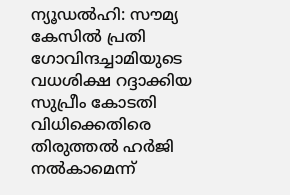ന്യൂഡൽഹി: സൗമ്യ കേസിൽ പ്രതി ഗോവിന്ദച്ചാമിയുടെ വധശിക്ഷ റദ്ദാക്കിയ സുപ്രീം കോടതി വിധിക്കെതിരെ തിരുത്തൽ ഹർജി നൽകാമെന്ന്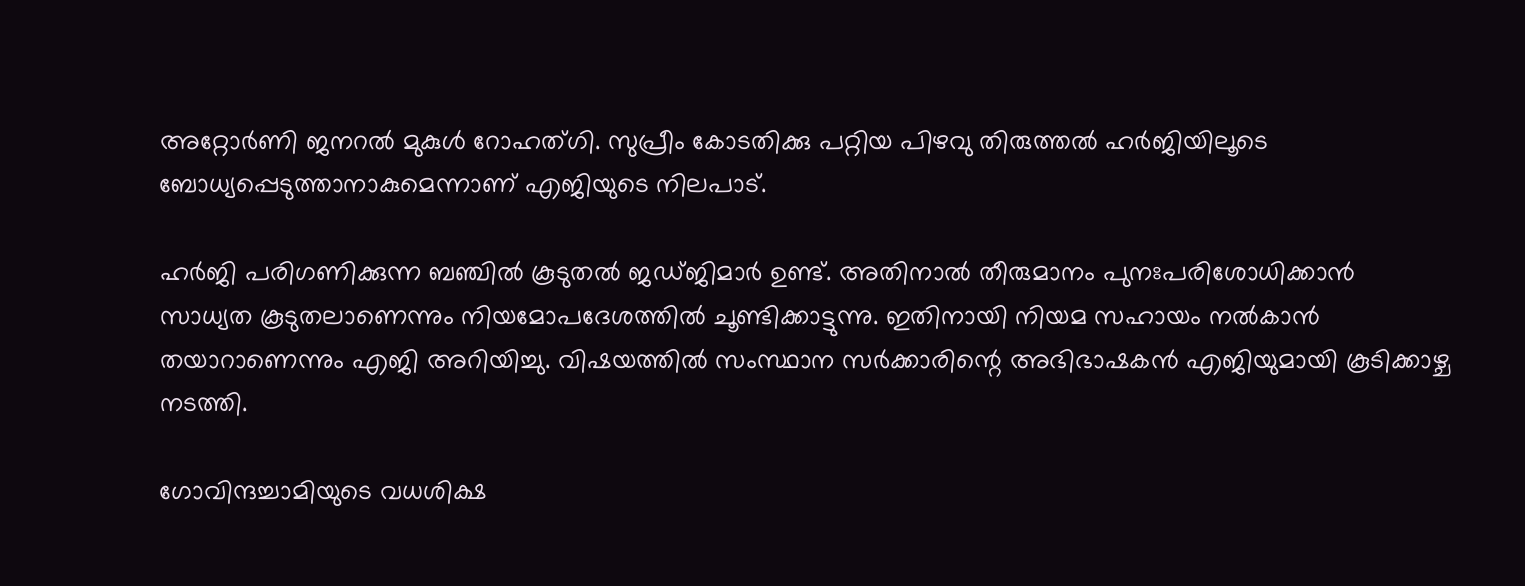അറ്റോർണി ജനറൽ മുകുൾ റോഹത്ഗി. സുപ്രീം കോടതിക്കു പറ്റിയ പിഴവു തിരുത്തൽ ഹർജിയിലൂടെ ബോധ്യപ്പെടുത്താനാകുമെന്നാണ് എജിയുടെ നിലപാട്.

ഹർജി പരിഗണിക്കുന്ന ബഞ്ചിൽ കൂടുതൽ ജഡ്ജിമാർ ഉണ്ട്. അതിനാൽ തീരുമാനം പുനഃപരിശോധിക്കാൻ സാധ്യത കൂടുതലാണെന്നും നിയമോപദേശത്തിൽ ചൂണ്ടിക്കാട്ടുന്നു. ഇതിനായി നിയമ സഹായം നൽകാൻ തയാറാണെന്നും എജി അറിയിച്ചു. വിഷയത്തിൽ സംസ്ഥാന സർക്കാരിന്റെ അഭിഭാഷകൻ എജിയുമായി കൂടിക്കാഴ്ച നടത്തി.

ഗോവിന്ദച്ചാമിയുടെ വധശിക്ഷ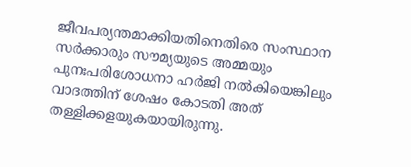ജീവപര്യന്തമാക്കിയതിനെതിരെ സംസ്ഥാന സർക്കാരും സൗമ്യയുടെ അമ്മയും പുനഃപരിശോധനാ ഹർജി നൽകിയെങ്കിലും വാദത്തിന് ശേഷം കോടതി അത് തള്ളിക്കളയുകയായിരുന്നു.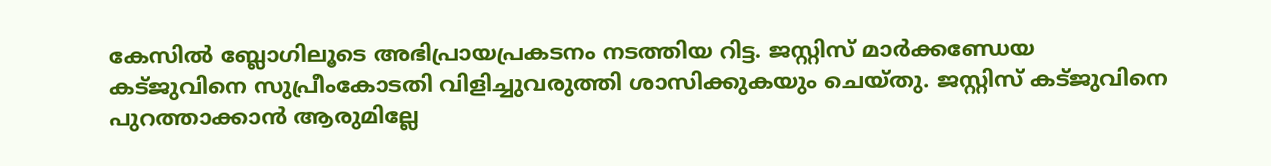കേസിൽ ബ്ലോഗിലൂടെ അഭിപ്രായപ്രകടനം നടത്തിയ റിട്ട. ജസ്റ്റിസ് മാർക്കണ്ഡേയ കട്ജുവിനെ സുപ്രീംകോടതി വിളിച്ചുവരുത്തി ശാസിക്കുകയും ചെയ്തു. ജസ്റ്റിസ് കട്ജുവിനെ പുറത്താക്കാൻ ആരുമില്ലേ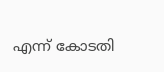എന്ന് കോടതി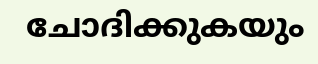ചോദിക്കുകയും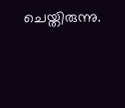ചെയ്തിരുന്നു.